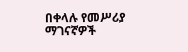በቀላሉ የመሥሪያ ማገናኛዎች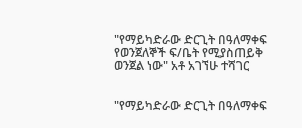"የማይካድራው ድርጊት በዓለማቀፍ የወንጀለኞች ፍ/ቤት የሚያስጠይቅ ወንጀል ነው" አቶ አገኘሁ ተሻገር


"የማይካድራው ድርጊት በዓለማቀፍ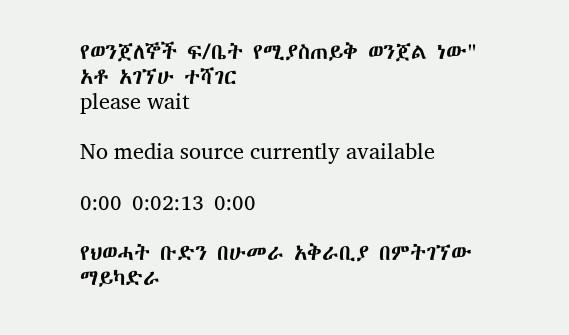የወንጀለኞች ፍ/ቤት የሚያስጠይቅ ወንጀል ነው" አቶ አገኘሁ ተሻገር
please wait

No media source currently available

0:00 0:02:13 0:00

የህወሓት ቡድን በሁመራ አቅራቢያ በምትገኘው ማይካድራ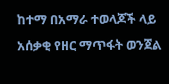ከተማ በአማራ ተወላጆች ላይ አሰቃቂ የዘር ማጥፋት ወንጀል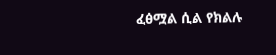ፈፅሟል ሲል የክልሉ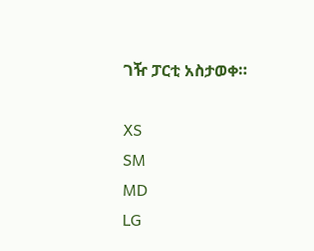ገዥ ፓርቲ አስታወቀ።

XS
SM
MD
LG